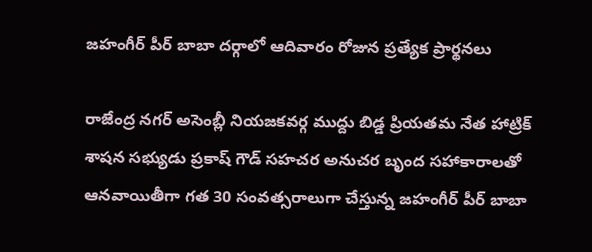జహంగీర్‌ పీర్‌ బాబా దర్గాలో ఆదివారం రోజున ప్రత్యేక ప్రార్థనలు

రాజేంద్ర నగర్‌ అసెంబ్లీ నియజకవర్గ ముద్దు బిడ్డ ప్రియతమ నేత హాట్రిక్‌ శాషన సభ్యుడు ప్రకాష్‌ గౌడ్‌ సహచర అనుచర బృంద సహాకారాలతో ఆనవాయితీగా గత 30 సంవత్సరాలుగా చేస్తున్న జహంగీర్‌ పీర్‌ బాబా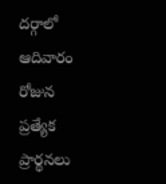దర్గాలో ఆదివారం రోజున ప్రత్యేక ప్రార్థనలు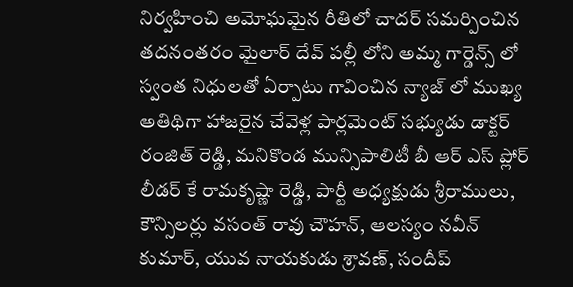నిర్వహించి అమోఘమైన రీతిలో చాదర్‌ సమర్పించిన తదనంతరం మైలార్‌ దేవ్‌ పల్లీ లోని అమ్మ గార్డెన్స్‌ లో స్వంత నిధులతో ఏర్పాటు గావించిన న్యాజ్‌ లో ముఖ్య అతిథిగా హాజరైన చేవెళ్ల పార్లమెంట్‌ సభ్యుడు డాక్టర్‌ రంజిత్‌ రెడ్డి, మనికొండ మున్సిపాలిటీ బీ ఆర్‌ ఎస్‌ ప్లోర్‌ లీడర్‌ కే రామకృష్ణా రెడ్డి, పార్టీ అధ్యక్షుడు శ్రీరాములు, కౌన్సిలర్లు వసంత్‌ రావు చౌహన్‌, ఆలస్యం నవీన్‌ కుమార్‌, యువ నాయకుడు శ్రావణ్‌, సందీప్‌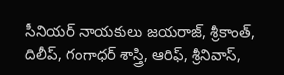సీనియర్‌ నాయకులు జయరాజ్‌, శ్రీకాంత్‌, దిలీప్‌, గంగాధర్‌ శాస్త్రి, ఆరిఫ్‌, శ్రీనివాస్‌,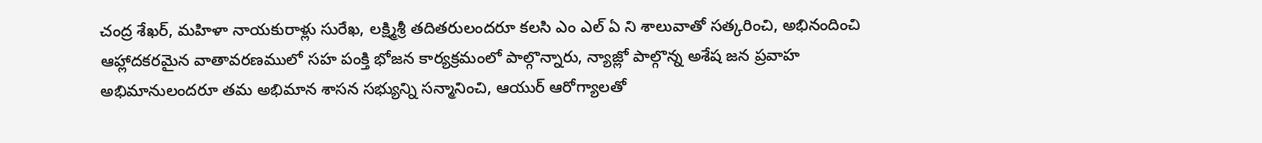చంద్ర శేఖర్‌, మహిళా నాయకురాళ్లు సురేఖ, లక్ష్మిశ్రీ తదితరులందరూ కలసి ఎం ఎల్‌ ఏ ని శాలువాతో సత్కరించి, అభినందించి ఆహ్లాదకరమైన వాతావరణములో సహ పంక్తి భోజన కార్యక్రమంలో పాల్గొన్నారు, న్యాజ్లో పాల్గొన్న అశేష జన ప్రవాహ అభిమానులందరూ తమ అభిమాన శాసన సభ్యున్ని సన్మానించి, ఆయుర్‌ ఆరోగ్యాలతో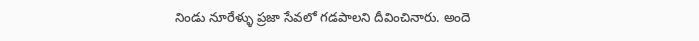నిండు నూరేళ్ళు ప్రజా సేవలో గడపాలని దీవించినారు. అందె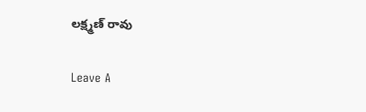లక్ష్మణ్‌ రావు

Leave A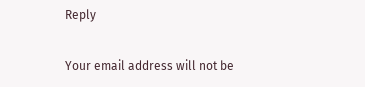Reply

Your email address will not be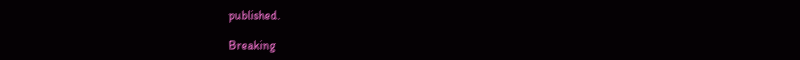published.

Breaking